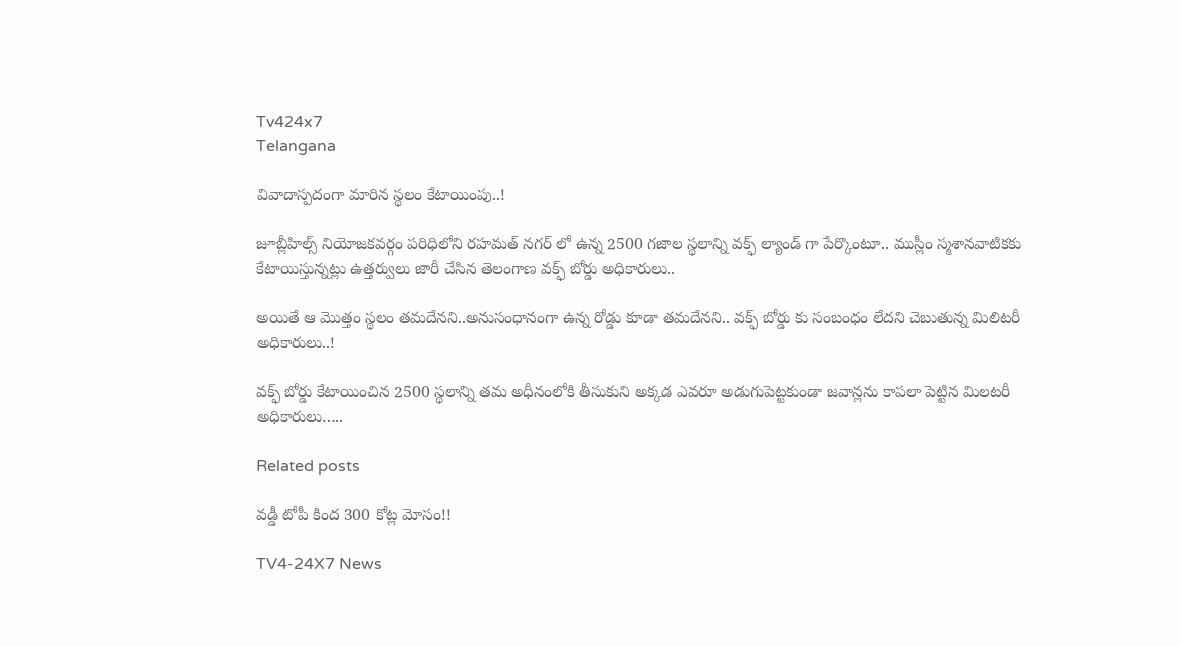Tv424x7
Telangana

వివాదాస్పదంగా మారిన స్థలం కేటాయింపు..!

జూబ్లీహిల్స్ నియోజకవర్గం పరిధిలోని రహమత్ నగర్ లో ఉన్న 2500 గజాల స్థలాన్ని వక్ఫ్ ల్యాండ్ గా పేర్కొంటూ.. ముస్లీం స్మశానవాటికకు కేటాయిస్తున్నట్లు ఉత్తర్వులు జారీ చేసిన తెలంగాణ వక్ఫ్ బోర్డు అధికారులు..

అయితే ఆ మొత్తం స్థలం తమదేనని..అనుసంధానంగా ఉన్న రోడ్డు కూడా తమదేనని.. వక్ఫ్ బోర్డు కు సంబంధం లేదని చెబుతున్న మిలిటరీ అధికారులు..!

వక్ఫ్ బోర్డు కేటాయించిన 2500 స్థలాన్ని తమ అధీనంలోకి తీసుకుని అక్కడ ఎవరూ అడుగుపెట్టకుండా జవాన్లను కాపలా పెట్టిన మిలటరీ అధికారులు…..

Related posts

వడ్డీ టోపీ కింద 300 కోట్ల మోసం!!

TV4-24X7 News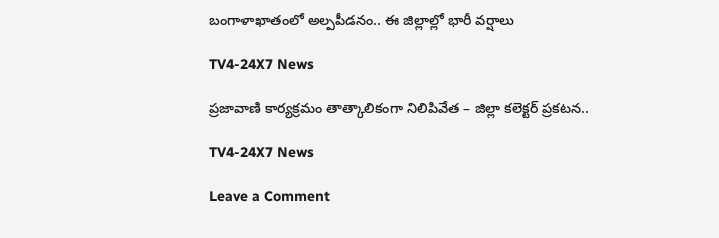బంగాళాఖాతంలో అల్పపీడనం.. ఈ జిల్లాల్లో భారీ వర్షాలు

TV4-24X7 News

ప్రజావాణి కార్యక్రమం తాత్కాలికంగా నిలిపివేత – జిల్లా కలెక్టర్ ప్రకటన..

TV4-24X7 News

Leave a Comment